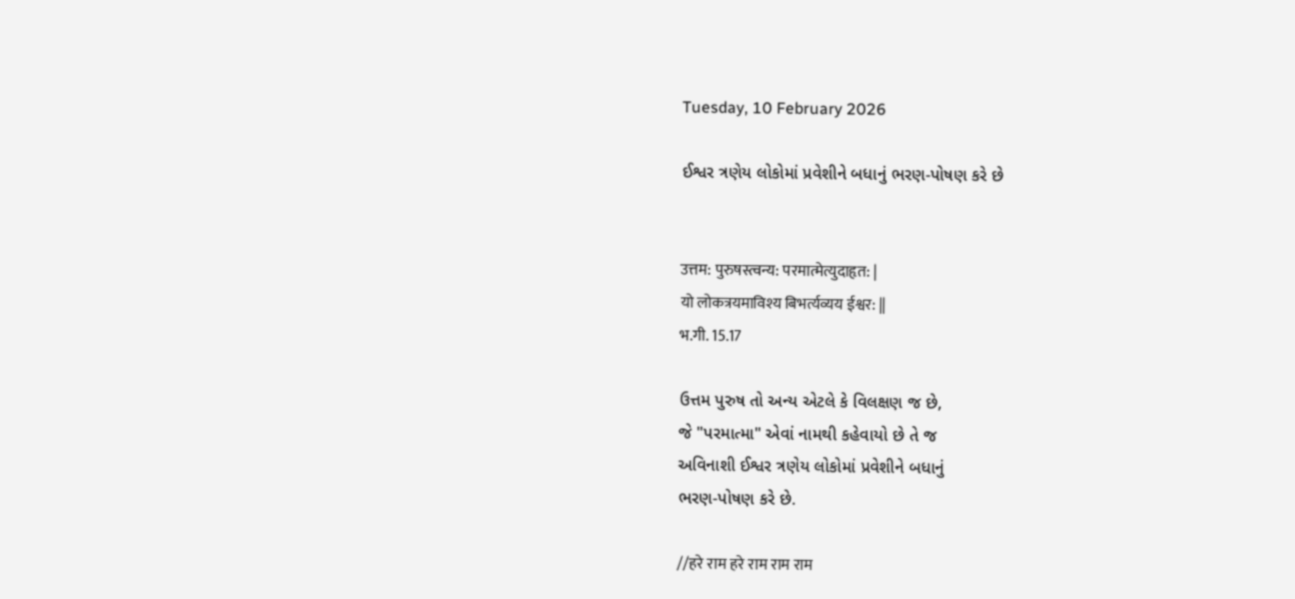Tuesday, 10 February 2026

ઈશ્વર ત્રણેય લોકોમાં પ્રવેશીને બધાનું ભરણ-પોષણ કરે છે


उत्तम: पुरुषस्त्वन्य: परमात्मेत्युदाहृत: |
यो लोकत्रयमाविश्य बिभर्त्यव्यय ईश्वर: ||
भ.गी. 15.17

ઉત્તમ પુરુષ તો અન્ય એટલે કે વિલક્ષણ જ છે,
જે "પરમાત્મા" એવાં નામથી કહેવાયો છે તે જ
અવિનાશી ઈશ્વર ત્રણેય લોકોમાં પ્રવેશીને બધાનું
ભરણ-પોષણ કરે છે.

//हरे राम हरे राम राम राम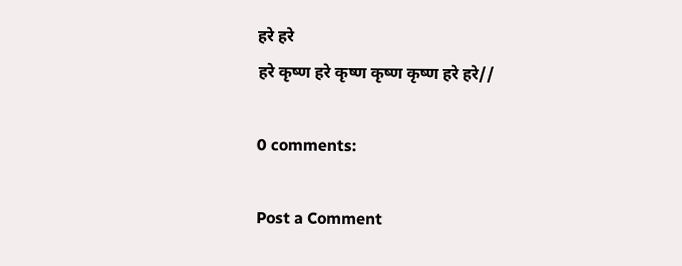हरे हरे
हरे कृष्ण हरे कृष्ण कृष्ण कृष्ण हरे हरे//

0 comments:

Post a Comment